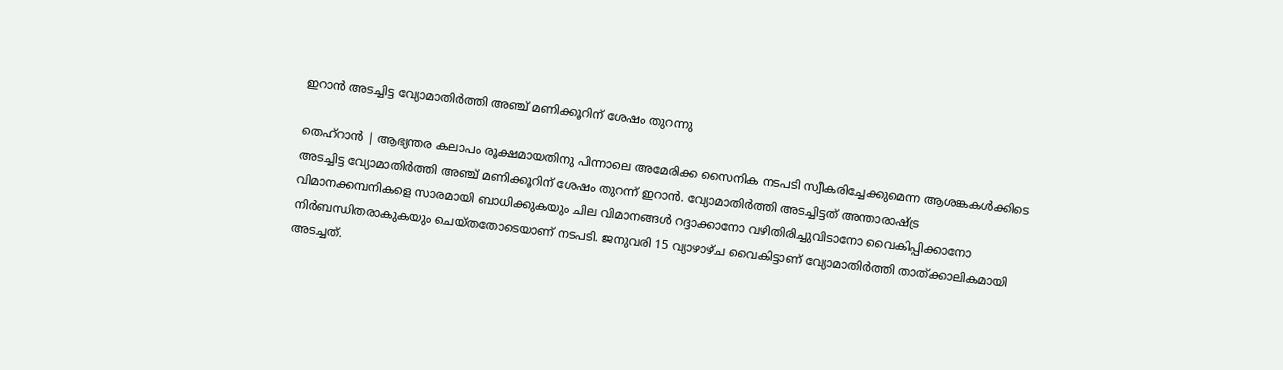ഇറാന്‍ അടച്ചിട്ട വ്യോമാതിര്‍ത്തി അഞ്ച് മണിക്കൂറിന് ശേഷം തുറന്നു

തെഹ്റാന്‍ | ആഭ്യന്തര കലാപം രൂക്ഷമായതിനു പിന്നാലെ അമേരിക്ക സൈനിക നടപടി സ്വീകരിച്ചേക്കുമെന്ന ആശങ്കകള്‍ക്കിടെ അടച്ചിട്ട വ്യോമാതിര്‍ത്തി അഞ്ച് മണിക്കൂറിന് ശേഷം തുറന്ന് ഇറാന്‍. വ്യോമാതിര്‍ത്തി അടച്ചിട്ടത് അന്താരാഷ്ട്ര വിമാനക്കമ്പനികളെ സാരമായി ബാധിക്കുകയും ചില വിമാനങ്ങള്‍ റദ്ദാക്കാനോ വഴിതിരിച്ചുവിടാനോ വൈകിപ്പിക്കാനോ നിര്‍ബന്ധിതരാകുകയും ചെയ്തതോടെയാണ് നടപടി. ജനുവരി 15 വ്യാഴാഴ്ച വൈകിട്ടാണ് വ്യോമാതിര്‍ത്തി താത്ക്കാലികമായി അടച്ചത്.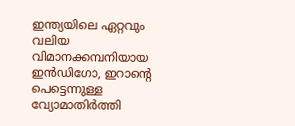ഇന്ത്യയിലെ ഏറ്റവും വലിയ വിമാനക്കമ്പനിയായ ഇന്‍ഡിഗോ, ഇറാന്റെ പെട്ടെന്നുള്ള വ്യോമാതിര്‍ത്തി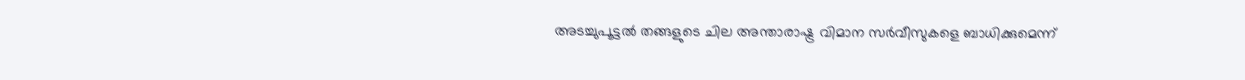അടച്ചുപൂട്ടല്‍ തങ്ങളുടെ ചില അന്താരാഷ്ട്ര വിമാന സര്‍വീസുകളെ ബാധിക്കുമെന്ന്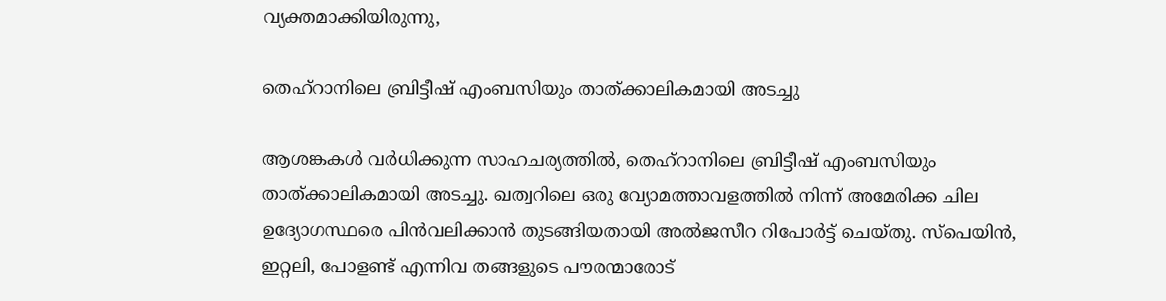വ്യക്തമാക്കിയിരുന്നു,

തെഹ്റാനിലെ ബ്രിട്ടീഷ് എംബസിയും താത്ക്കാലികമായി അടച്ചു

ആശങ്കകള്‍ വര്‍ധിക്കുന്ന സാഹചര്യത്തില്‍, തെഹ്റാനിലെ ബ്രിട്ടീഷ് എംബസിയും താത്ക്കാലികമായി അടച്ചു. ഖത്വറിലെ ഒരു വ്യോമത്താവളത്തില്‍ നിന്ന് അമേരിക്ക ചില ഉദ്യോഗസ്ഥരെ പിന്‍വലിക്കാന്‍ തുടങ്ങിയതായി അല്‍ജസീറ റിപോര്‍ട്ട് ചെയ്തു. സ്പെയിന്‍, ഇറ്റലി, പോളണ്ട് എന്നിവ തങ്ങളുടെ പൗരന്മാരോട്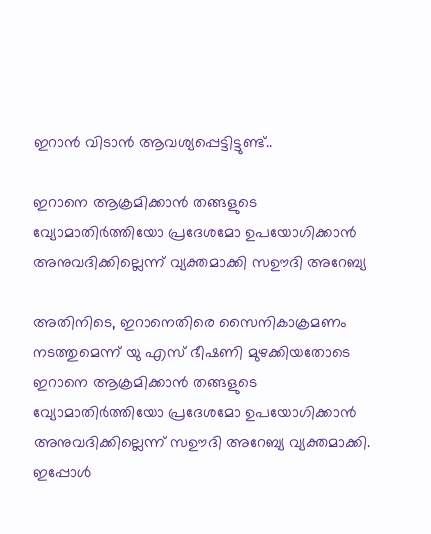ഇറാന്‍ വിടാന്‍ ആവശ്യപ്പെട്ടിട്ടുണ്ട്..

ഇറാനെ ആക്രമിക്കാന്‍ തങ്ങളുടെ വ്യോമാതിര്‍ത്തിയോ പ്രദേശമോ ഉപയോഗിക്കാന്‍ അനുവദിക്കില്ലെന്ന് വ്യക്തമാക്കി സഊദി അറേബ്യ

അതിനിടെ, ഇറാനെതിരെ സൈനികാക്രമണം നടത്തുമെന്ന് യു എസ് ഭീഷണി മുഴക്കിയതോടെ ഇറാനെ ആക്രമിക്കാന്‍ തങ്ങളുടെ വ്യോമാതിര്‍ത്തിയോ പ്രദേശമോ ഉപയോഗിക്കാന്‍ അനുവദിക്കില്ലെന്ന് സഊദി അറേബ്യ വ്യക്തമാക്കി. ഇപ്പോള്‍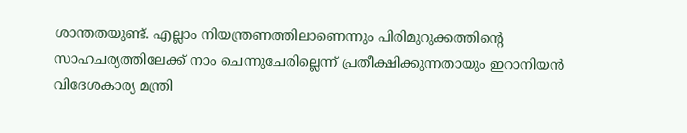ശാന്തതയുണ്ട്. എല്ലാം നിയന്ത്രണത്തിലാണെന്നും പിരിമുറുക്കത്തിന്റെ സാഹചര്യത്തിലേക്ക് നാം ചെന്നുചേരില്ലെന്ന് പ്രതീക്ഷിക്കുന്നതായും ഇറാനിയന്‍ വിദേശകാര്യ മന്ത്രി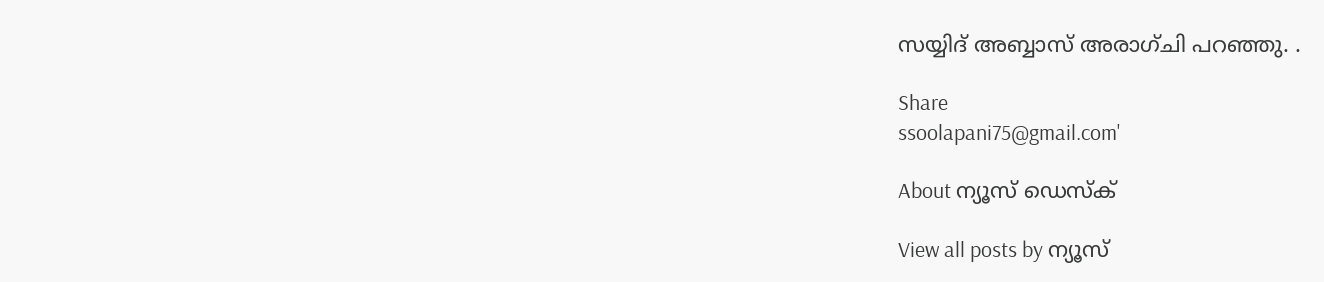സയ്യിദ് അബ്ബാസ് അരാഗ്ചി പറഞ്ഞു. .

Share
ssoolapani75@gmail.com'

About ന്യൂസ് ഡെസ്ക്

View all posts by ന്യൂസ്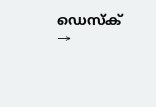ഡെസ്ക് →